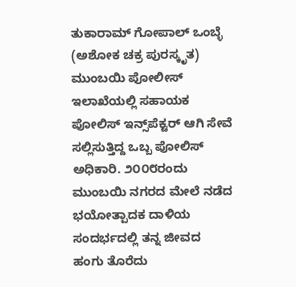ತುಕಾರಾಮ್ ಗೋಪಾಲ್ ಒಂಬ್ಳೆ (ಅಶೋಕ ಚಕ್ರ ಪುರಸ್ಕೃತ) ಮುಂಬಯಿ ಪೋಲೀಸ್ ಇಲಾಖೆಯಲ್ಲಿ ಸಹಾಯಕ ಪೋಲಿಸ್ ಇನ್ಸ್‌ಪೆಕ್ಟರ್ ಆಗಿ ಸೇವೆ ಸಲ್ಲಿಸುತ್ತಿದ್ದ ಒಬ್ಬ ಪೋಲಿಸ್ ಅಧಿಕಾರಿ. ೨೦೦೮ರಂದು ಮುಂಬಯಿ ನಗರದ ಮೇಲೆ ನಡೆದ ಭಯೋತ್ಪಾದಕ ದಾಳಿಯ ಸಂದರ್ಭದಲ್ಲಿ ತನ್ನ ಜೀವದ ಹಂಗು ತೊರೆದು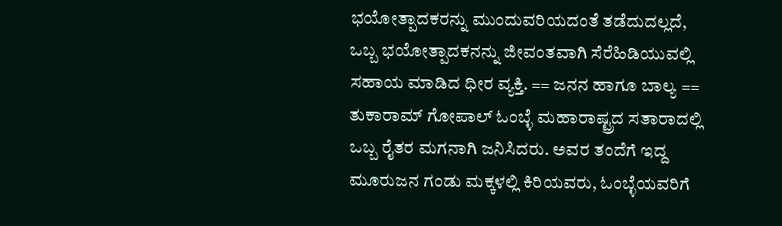ಭಯೋತ್ಪಾದಕರನ್ನು ಮುಂದುವರಿಯದಂತೆ ತಡೆದುದಲ್ಲದೆ, ಒಬ್ಬ ಭಯೋತ್ಪಾದಕನನ್ನು ಜೀವಂತವಾಗಿ ಸೆರೆಹಿಡಿಯುವಲ್ಲಿ ಸಹಾಯ ಮಾಡಿದ ಧೀರ ವ್ಯಕ್ತಿ. == ಜನನ ಹಾಗೂ ಬಾಲ್ಯ == ತುಕಾರಾಮ್ ಗೋಪಾಲ್ ಓಂಬ್ಳೆ ಮಹಾರಾಷ್ಟ್ರದ ಸತಾರಾದಲ್ಲಿ ಒಬ್ಬ ರೈತರ ಮಗನಾಗಿ ಜನಿಸಿದರು. ಅವರ ತಂದೆಗೆ ಇದ್ದ ಮೂರುಜನ ಗಂಡು ಮಕ್ಕಳಲ್ಲಿ ಕಿರಿಯವರು, ಓಂಬ್ಳೆಯವರಿಗೆ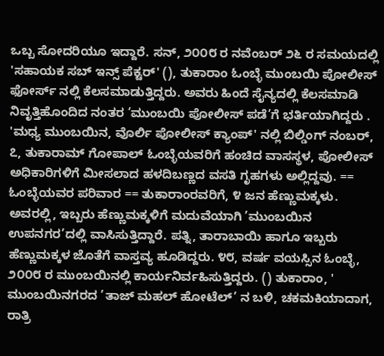ಒಬ್ಬ ಸೋದರಿಯೂ ಇದ್ದಾರೆ. ಸನ್, ೨೦೦೮ ರ ನವೆಂಬರ್ ೨೬ ರ ಸಮಯದಲ್ಲಿ 'ಸಹಾಯಕ ಸಬ್ ಇನ್ಸ್ ಪೆಕ್ಟರ್' (), ತುಕಾರಾಂ ಓಂಬ್ಳೆ ಮುಂಬಯಿ ಪೋಲೀಸ್ ಫೋರ್ಸ್ ನಲ್ಲಿ ಕೆಲಸಮಾಡುತ್ತಿದ್ದರು. ಅವರು ಹಿಂದೆ ಸೈನ್ಯದಲ್ಲಿ ಕೆಲಸಮಾಡಿ ನಿವೃತ್ತಿಹೊಂದಿದ ನಂತರ ’ಮುಂಬಯಿ ಪೋಲೀಸ್ ಪಡೆ’ಗೆ ಭರ್ತಿಯಾಗಿದ್ದರು . 'ಮಧ್ಯ ಮುಂಬಯಿನ, ವೊರ್ಲಿ ಪೋಲೀಸ್ ಕ್ಯಾಂಪ್' ನಲ್ಲಿ ಬಿಲ್ಡಿಂಗ್ ನಂಬರ್, ೭, ತುಕಾರಾಮ್ ಗೋಪಾಲ್ ಓಂಬ್ಳೆಯವರಿಗೆ ಹಂಚಿದ ವಾಸಸ್ಥಳ, ಪೋಲೀಸ್ ಅಧಿಕಾರಿಗಳಿಗೆ ಮೀಸಲಾದ ಹಳದಿಬಣ್ಣದ ವಸತಿ ಗೃಹಗಳು ಅಲ್ಲಿದ್ದವು. == ಓಂಬ್ಳೆಯವರ ಪರಿವಾರ == ತುಕಾರಾಂರವರಿಗೆ, ೪ ಜನ ಹೆಣ್ಣುಮಕ್ಕಳು. ಅವರಲ್ಲಿ, ಇಬ್ಬರು ಹೆಣ್ಣುಮಕ್ಕಳಿಗೆ ಮದುವೆಯಾಗಿ ’ಮುಂಬಯಿನ ಉಪನಗರ’ದಲ್ಲಿ ವಾಸಿಸುತ್ತಿದ್ದಾರೆ. ಪತ್ನಿ, ತಾರಾಬಾಯಿ ಹಾಗೂ ಇಬ್ಬರು ಹೆಣ್ಣುಮಕ್ಕಳ ಜೊತೆಗೆ ವಾಸ್ತವ್ಯ ಹೂಡಿದ್ದರು. ೪೮, ವರ್ಷ ವಯಸ್ಸಿನ ಓಂಬ್ಳೆ, ೨೦೦೮ ರ ಮುಂಬಯಿನಲ್ಲಿ ಕಾರ್ಯನಿರ್ವಹಿಸುತ್ತಿದ್ದರು. () ತುಕಾರಾಂ, ' ಮುಂಬಯಿನಗರದ ’ತಾಜ್ ಮಹಲ್ ಹೋಟೆಲ್’ ನ ಬಳಿ, ಚಕಮಕಿಯಾದಾಗ, ರಾತ್ರಿ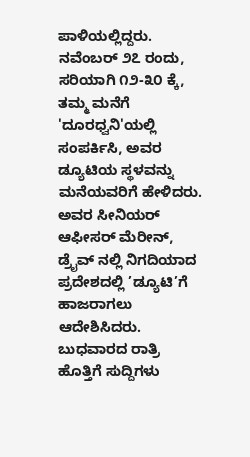ಪಾಳಿಯಲ್ಲಿದ್ದರು. ನವೆಂಬರ್ ೨೭ ರಂದು, ಸರಿಯಾಗಿ ೧೨-೩೦ ಕ್ಕೆ, ತಮ್ಮ ಮನೆಗೆ 'ದೂರಧ್ವನಿ'ಯಲ್ಲಿ ಸಂಪರ್ಕಿಸಿ, ಅವರ ಡ್ಯೂಟಿಯ ಸ್ಥಳವನ್ನು ಮನೆಯವರಿಗೆ ಹೇಳಿದರು. ಅವರ ಸೀನಿಯರ್ ಆಫೀಸರ್ ಮೆರೀನ್, ಡ್ರೈವ್ ನಲ್ಲಿ ನಿಗದಿಯಾದ ಪ್ರದೇಶದಲ್ಲಿ ’ಡ್ಯೂಟಿ’ಗೆ ಹಾಜರಾಗಲು ಆದೇಶಿಸಿದರು. ಬುಧವಾರದ ರಾತ್ರಿ ಹೊತ್ತಿಗೆ ಸುದ್ದಿಗಳು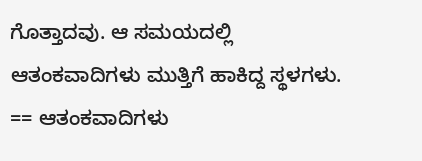ಗೊತ್ತಾದವು. ಆ ಸಮಯದಲ್ಲಿ ಆತಂಕವಾದಿಗಳು ಮುತ್ತಿಗೆ ಹಾಕಿದ್ದ ಸ್ಥಳಗಳು. == ಆತಂಕವಾದಿಗಳು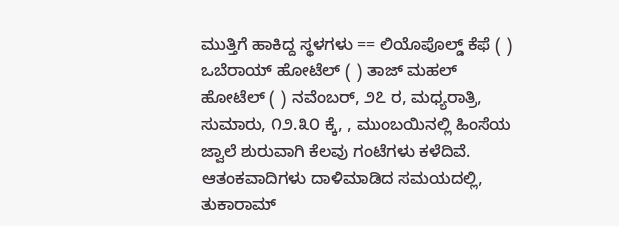ಮುತ್ತಿಗೆ ಹಾಕಿದ್ದ ಸ್ಥಳಗಳು == ಲಿಯೊಪೊಲ್ಡ್ ಕೆಫೆ ( ) ಒಬೆರಾಯ್ ಹೋಟೆಲ್ ( ) ತಾಜ್ ಮಹಲ್ ಹೋಟೆಲ್ ( ) ನವೆಂಬರ್, ೨೭ ರ, ಮಧ್ಯರಾತ್ರಿ, ಸುಮಾರು, ೧೨.೩೦ ಕ್ಕೆ, , ಮುಂಬಯಿನಲ್ಲಿ ಹಿಂಸೆಯ ಜ್ವಾಲೆ ಶುರುವಾಗಿ ಕೆಲವು ಗಂಟೆಗಳು ಕಳೆದಿವೆ. ಆತಂಕವಾದಿಗಳು ದಾಳಿಮಾಡಿದ ಸಮಯದಲ್ಲಿ, ತುಕಾರಾಮ್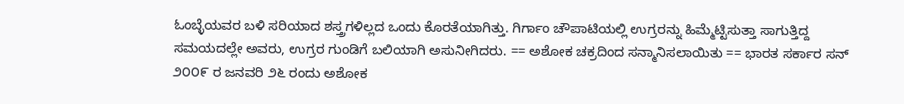ಓಂಬ್ಳೆಯವರ ಬಳಿ ಸರಿಯಾದ ಶಸ್ತ್ರಗಳಿಲ್ಲದ ಒಂದು ಕೊರತೆಯಾಗಿತ್ತು. ಗಿರ್ಗಾಂ ಚೌಪಾಟಿಯಲ್ಲಿ ಉಗ್ರರನ್ನು ಹಿಮ್ಮೆಟ್ಟಿಸುತ್ತಾ ಸಾಗುತ್ತಿದ್ದ ಸಮಯದಲ್ಲೇ ಅವರು, ಉಗ್ರರ ಗುಂಡಿಗೆ ಬಲಿಯಾಗಿ ಅಸುನೀಗಿದರು. == ಅಶೋಕ ಚಕ್ರದಿಂದ ಸನ್ಮಾನಿಸಲಾಯಿತು == ಭಾರತ ಸರ್ಕಾರ ಸನ್ ೨೦೦೯ ರ ಜನವರಿ ೨೬ ರಂದು ಅಶೋಕ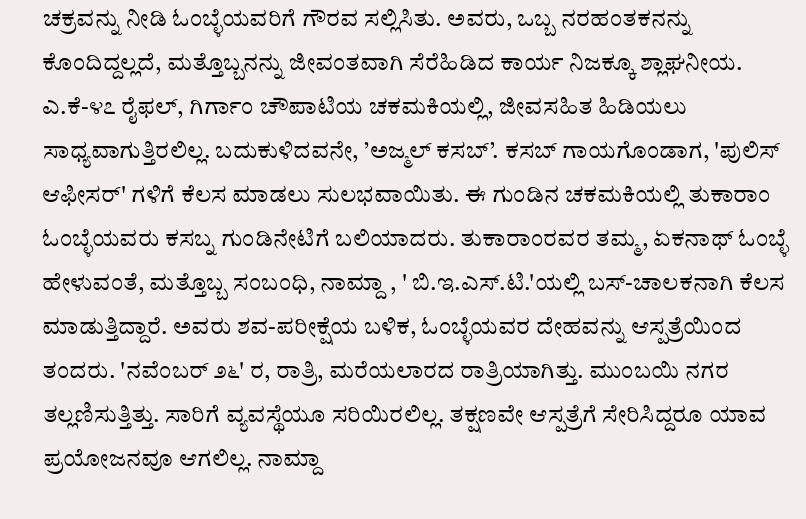ಚಕ್ರವನ್ನು ನೀಡಿ ಓಂಬ್ಳೆಯವರಿಗೆ ಗೌರವ ಸಲ್ಲಿಸಿತು. ಅವರು, ಒಬ್ಬ ನರಹಂತಕನನ್ನು ಕೊಂದಿದ್ದಲ್ಲದೆ, ಮತ್ತೊಬ್ಬನನ್ನು ಜೀವಂತವಾಗಿ ಸೆರೆಹಿಡಿದ ಕಾರ್ಯ ನಿಜಕ್ಕೂ ಶ್ಲಾಘನೀಯ. ಎ.ಕೆ-೪೭ ರೈಫಲ್, ಗಿರ್ಗಾಂ ಚೌಪಾಟಿಯ ಚಕಮಕಿಯಲ್ಲಿ, ಜೀವಸಹಿತ ಹಿಡಿಯಲು ಸಾಧ್ಯವಾಗುತ್ತಿರಲಿಲ್ಲ. ಬದುಕುಳಿದವನೇ, ’ಅಜ್ಮಲ್ ಕಸಬ್’. ಕಸಬ್ ಗಾಯಗೊಂಡಾಗ, 'ಪುಲಿಸ್ ಆಫೀಸರ್' ಗಳಿಗೆ ಕೆಲಸ ಮಾಡಲು ಸುಲಭವಾಯಿತು. ಈ ಗುಂಡಿನ ಚಕಮಕಿಯಲ್ಲಿ ತುಕಾರಾಂ ಓಂಬ್ಳೆಯವರು ಕಸಬ್ನ ಗುಂಡಿನೇಟಿಗೆ ಬಲಿಯಾದರು. ತುಕಾರಾಂರವರ ತಮ್ಮ, ಏಕನಾಥ್ ಓಂಬ್ಳೆ ಹೇಳುವಂತೆ, ಮತ್ತೊಬ್ಬ ಸಂಬಂಧಿ, ನಾಮ್ದಾ , ' ಬಿ.ಇ.ಎಸ್.ಟಿ.'ಯಲ್ಲಿ ಬಸ್-ಚಾಲಕನಾಗಿ ಕೆಲಸ ಮಾಡುತ್ತಿದ್ದಾರೆ. ಅವರು ಶವ-ಪರೀಕ್ಷೆಯ ಬಳಿಕ, ಓಂಬ್ಳೆಯವರ ದೇಹವನ್ನು ಆಸ್ಪತ್ರೆಯಿಂದ ತಂದರು. 'ನವೆಂಬರ್ ೨೬' ರ, ರಾತ್ರಿ, ಮರೆಯಲಾರದ ರಾತ್ರಿಯಾಗಿತ್ತು. ಮುಂಬಯಿ ನಗರ ತಲ್ಲಣಿಸುತ್ತಿತ್ತು. ಸಾರಿಗೆ ವ್ಯವಸ್ಥೆಯೂ ಸರಿಯಿರಲಿಲ್ಲ. ತಕ್ಷಣವೇ ಆಸ್ಪತ್ರೆಗೆ ಸೇರಿಸಿದ್ದರೂ ಯಾವ ಪ್ರಯೋಜನವೂ ಆಗಲಿಲ್ಲ. ನಾಮ್ದಾ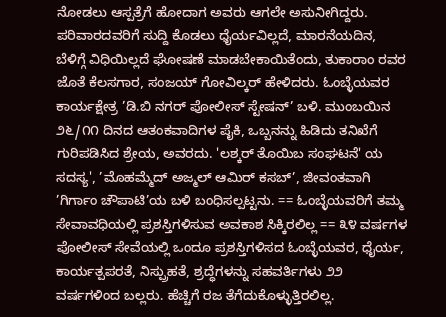ನೋಡಲು ಆಸ್ಪತ್ರೆಗೆ ಹೋದಾಗ ಅವರು ಆಗಲೇ ಅಸುನೀಗಿದ್ದರು. ಪರಿವಾರದವರಿಗೆ ಸುದ್ದಿ ಕೊಡಲು ಧೈರ್ಯವಿಲ್ಲದೆ, ಮಾರನೆಯದಿನ, ಬೆಳಿಗ್ಗೆ ವಿಧಿಯಿಲ್ಲದೆ ಘೋಷಣೆ ಮಾಡಬೇಕಾಯಿತೆಂದು, ತುಕಾರಾಂ ರವರ ಜೊತೆ ಕೆಲಸಗಾರ, ಸಂಜಯ್ ಗೋವಿಲ್ಕರ್ ಹೇಳಿದರು. ಓಂಬ್ಳೆಯವರ ಕಾರ್ಯಕ್ಷೇತ್ರ ’ಡಿ.ಬಿ ನಗರ್ ಪೋಲೀಸ್ ಸ್ಟೇಷನ್’ ಬಳಿ. ಮುಂಬಯಿನ ೨೬/೧೧ ದಿನದ ಆತಂಕವಾದಿಗಳ ಪೈಕಿ, ಒಬ್ಬನನ್ನು ಹಿಡಿದು ತನಿಖೆಗೆ ಗುರಿಪಡಿಸಿದ ಶ್ರೇಯ, ಅವರದು. 'ಲಶ್ಕರ್ ತೊಯಿಬ ಸಂಘಟನೆ' ಯ ಸದಸ್ಯ', ’ಮೊಹಮ್ಮೆದ್ ಅಜ್ಮಲ್ ಆಮಿರ್ ಕಸಬ್’, ಜೀವಂತವಾಗಿ ’ಗಿರ್ಗಾಂ ಚೌಪಾಟಿ’ಯ ಬಳಿ ಬಂಧಿಸಲ್ಪಟ್ಟನು. == ಓಂಬ್ಳೆಯವರಿಗೆ ತಮ್ಮ ಸೇವಾವಧಿಯಲ್ಲಿ ಪ್ರಶಸ್ತಿಗಳಿಸುವ ಅವಕಾಶ ಸಿಕ್ಕಿರಲಿಲ್ಲ == ೩೪ ವರ್ಷಗಳ ಪೋಲೀಸ್ ಸೇವೆಯಲ್ಲಿ ಒಂದೂ ಪ್ರಶಸ್ತಿಗಳಿಸದ ಓಂಬ್ಳೆಯವರ, ಧೈರ್ಯ, ಕಾರ್ಯತ್ಪಪರತೆ, ನಿಸ್ಪ್ರುಹತೆ, ಶ್ರದ್ಧೆಗಳನ್ನು ಸಹವರ್ತಿಗಳು ೨೨ ವರ್ಷಗಳಿಂದ ಬಲ್ಲರು. ಹೆಚ್ಚಿಗೆ ರಜ ತೆಗೆದುಕೊಳ್ಳುತ್ತಿರಲಿಲ್ಲ.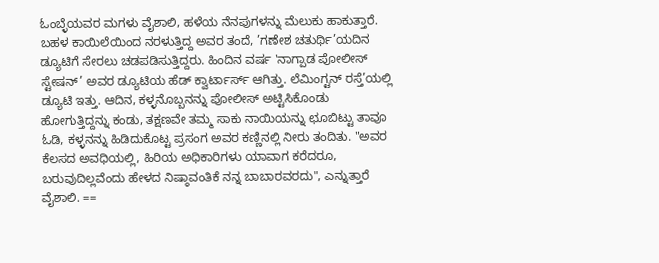ಓಂಬ್ಳೆಯವರ ಮಗಳು ವೈಶಾಲಿ, ಹಳೆಯ ನೆನಪುಗಳನ್ನು ಮೆಲುಕು ಹಾಕುತ್ತಾರೆ. ಬಹಳ ಕಾಯಿಲೆಯಿಂದ ನರಳುತ್ತಿದ್ದ ಅವರ ತಂದೆ, ’ಗಣೇಶ ಚತುರ್ಥಿ’ಯದಿನ ಡ್ಯೂಟಿಗೆ ಸೇರಲು ಚಡಪಡಿಸುತ್ತಿದ್ದರು. ಹಿಂದಿನ ವರ್ಷ 'ನಾಗ್ಪಾಡ ಪೋಲೀಸ್ ಸ್ಟೇಷನ್’ ಅವರ ಡ್ಯೂಟಿಯ ಹೆಡ್ ಕ್ವಾರ್ಟಾರ್ಸ್ ಆಗಿತ್ತು. ಲೆಮಿಂಗ್ಟನ್ ರಸ್ತೆ’ಯಲ್ಲಿ ಡ್ಯೂಟಿ ಇತ್ತು. ಆದಿನ, ಕಳ್ಳನೊಬ್ಬನನ್ನು ಪೋಲೀಸ್ ಅಟ್ಟಿಸಿಕೊಂಡು ಹೋಗುತ್ತಿದ್ದನ್ನು ಕಂಡು, ತಕ್ಷಣವೇ ತಮ್ಮ ಸಾಕು ನಾಯಿಯನ್ನು ಛೂಬಿಟ್ಟು ತಾವೂ ಓಡಿ, ಕಳ್ಳನನ್ನು ಹಿಡಿದುಕೊಟ್ಟ ಪ್ರಸಂಗ ಅವರ ಕಣ್ಣಿನಲ್ಲಿ ನೀರು ತಂದಿತು. "ಅವರ ಕೆಲಸದ ಅವಧಿಯಲ್ಲಿ, ಹಿರಿಯ ಅಧಿಕಾರಿಗಳು ಯಾವಾಗ ಕರೆದರೂ, ಬರುವುದಿಲ್ಲವೆಂದು ಹೇಳದ ನಿಷ್ಠಾವಂತಿಕೆ ನನ್ನ ಬಾಬಾರವರದು", ಎನ್ನುತ್ತಾರೆ ವೈಶಾಲಿ. ==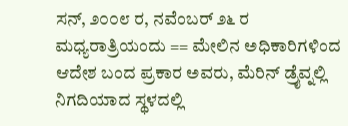ಸನ್, ೨೦೦೮ ರ, ನವೆಂಬರ್ ೨೬ ರ ಮಧ್ಯರಾತ್ರಿಯಂದು == ಮೇಲಿನ ಅಧಿಕಾರಿಗಳಿಂದ ಆದೇಶ ಬಂದ ಪ್ರಕಾರ ಅವರು, ಮೆರಿನ್ ಡ್ರೈವ್ನಲ್ಲಿ ನಿಗದಿಯಾದ ಸ್ಥಳದಲ್ಲಿ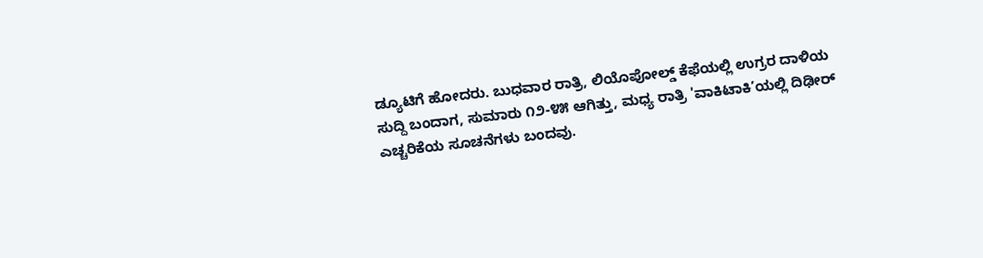ಡ್ಯೂಟಿಗೆ ಹೋದರು. ಬುಧವಾರ ರಾತ್ರಿ, ಲಿಯೊಪೋಲ್ಡ್ ಕೆಫೆಯಲ್ಲಿ ಉಗ್ರರ ದಾಳಿಯ ಸುದ್ದಿ ಬಂದಾಗ, ಸುಮಾರು ೧೨-೪೫ ಆಗಿತ್ತು, ಮಧ್ಯ ರಾತ್ರಿ 'ವಾಕಿಟಾಕಿ’ಯಲ್ಲಿ ದಿಢೀರ್ ಎಚ್ಚರಿಕೆಯ ಸೂಚನೆಗಳು ಬಂದವು.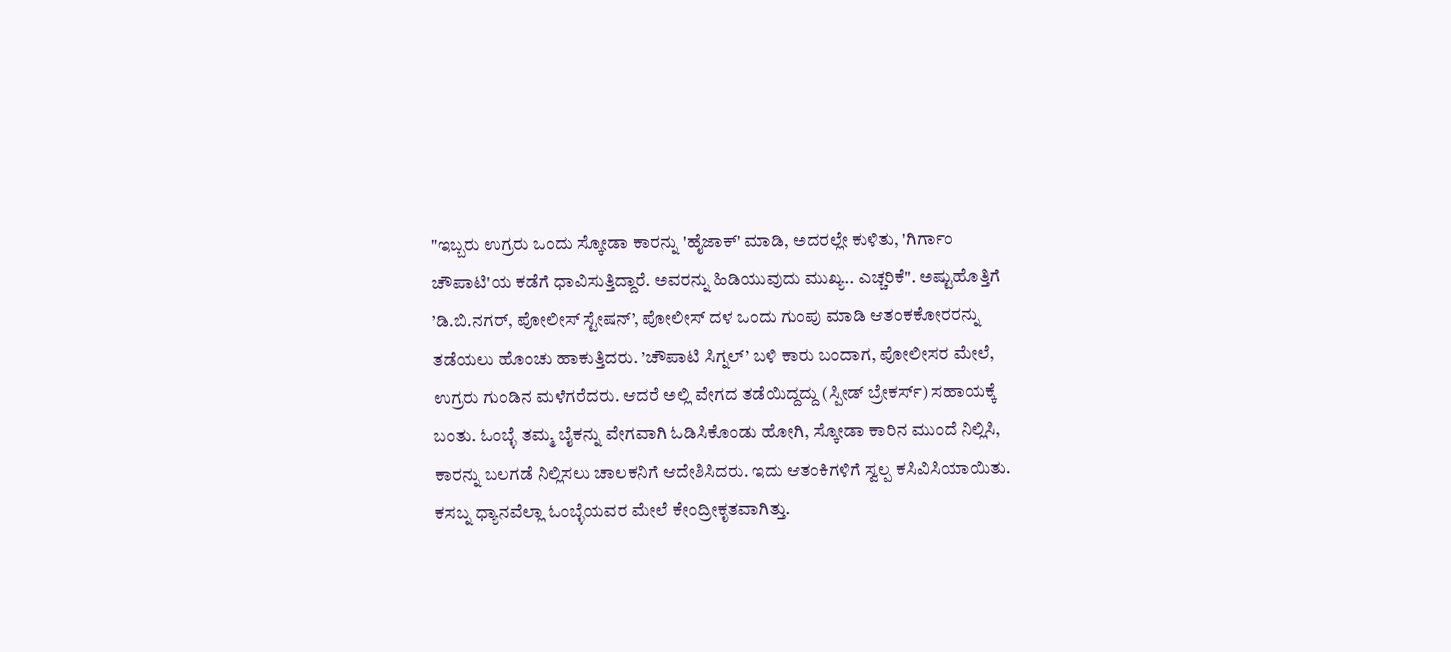"ಇಬ್ಬರು ಉಗ್ರರು ಒಂದು ಸ್ಕೋಡಾ ಕಾರನ್ನು 'ಹೈಜಾಕ್' ಮಾಡಿ, ಅದರಲ್ಲೇ ಕುಳಿತು, 'ಗಿರ್ಗಾಂ ಚೌಪಾಟಿ'ಯ ಕಡೆಗೆ ಧಾವಿಸುತ್ತಿದ್ದಾರೆ. ಅವರನ್ನು ಹಿಡಿಯುವುದು ಮುಖ್ಯ.. ಎಚ್ಚರಿಕೆ". ಅಷ್ಟುಹೊತ್ತಿಗೆ ’ಡಿ.ಬಿ.ನಗರ್, ಪೋಲೀಸ್ ಸ್ಟೇಷನ್’, ಪೋಲೀಸ್ ದಳ ಒಂದು ಗುಂಪು ಮಾಡಿ ಆತಂಕಕೋರರನ್ನು ತಡೆಯಲು ಹೊಂಚು ಹಾಕುತ್ತಿದರು. ’ಚೌಪಾಟಿ ಸಿಗ್ನಲ್’ ಬಳಿ ಕಾರು ಬಂದಾಗ, ಪೋಲೀಸರ ಮೇಲೆ, ಉಗ್ರರು ಗುಂಡಿನ ಮಳೆಗರೆದರು. ಆದರೆ ಅಲ್ಲಿ ವೇಗದ ತಡೆಯಿದ್ದದ್ದು (ಸ್ಪೀಡ್ ಬ್ರೇಕರ್ಸ್) ಸಹಾಯಕ್ಕೆ ಬಂತು. ಓಂಬ್ಳೆ ತಮ್ಮ ಬೈಕನ್ನು ವೇಗವಾಗಿ ಓಡಿಸಿಕೊಂಡು ಹೋಗಿ, ಸ್ಕೋಡಾ ಕಾರಿನ ಮುಂದೆ ನಿಲ್ಲಿಸಿ, ಕಾರನ್ನು ಬಲಗಡೆ ನಿಲ್ಲಿಸಲು ಚಾಲಕನಿಗೆ ಆದೇಶಿಸಿದರು. ಇದು ಆತಂಕಿಗಳಿಗೆ ಸ್ವಲ್ಪ ಕಸಿವಿಸಿಯಾಯಿತು. ಕಸಬ್ನ ಧ್ಯಾನವೆಲ್ಲಾ ಓಂಬ್ಳೆಯವರ ಮೇಲೆ ಕೇಂದ್ರೀಕೃತವಾಗಿತ್ತು.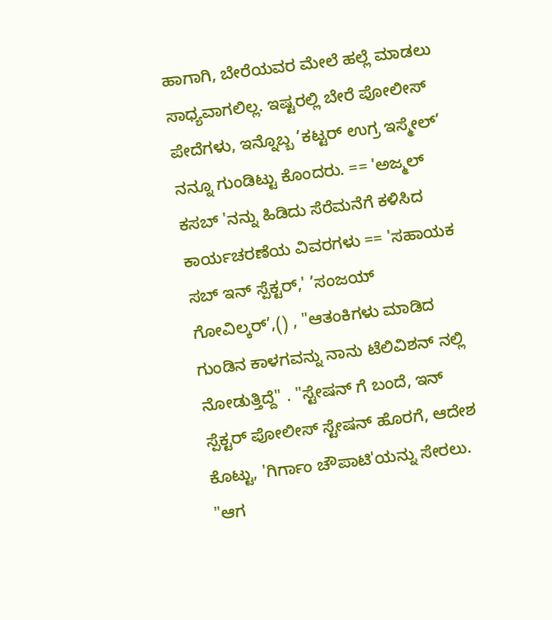ಹಾಗಾಗಿ, ಬೇರೆಯವರ ಮೇಲೆ ಹಲ್ಲೆ ಮಾಡಲು ಸಾಧ್ಯವಾಗಲಿಲ್ಲ. ಇಷ್ಟರಲ್ಲಿ ಬೇರೆ ಪೋಲೀಸ್ ಪೇದೆಗಳು, ಇನ್ನೊಬ್ಬ ’ಕಟ್ಟರ್ ಉಗ್ರ ಇಸ್ಮೇಲ್’ ನನ್ನೂ ಗುಂಡಿಟ್ಟು ಕೊಂದರು. == 'ಅಜ್ಮಲ್ ಕಸಬ್ 'ನನ್ನು ಹಿಡಿದು ಸೆರೆಮನೆಗೆ ಕಳಿಸಿದ ಕಾರ್ಯಚರಣೆಯ ವಿವರಗಳು == 'ಸಹಾಯಕ ಸಬ್ ಇನ್ ಸ್ಪೆಕ್ಟರ್,' ’ಸಂಜಯ್ ಗೋವಿಲ್ಕರ್’,() , "ಆತಂಕಿಗಳು ಮಾಡಿದ ಗುಂಡಿನ ಕಾಳಗವನ್ನು ನಾನು ಟೆಲಿವಿಶನ್ ನಲ್ಲಿ ನೋಡುತ್ತಿದ್ದೆ" . "ಸ್ಟೇಷನ್ ಗೆ ಬಂದೆ, ಇನ್ ಸ್ಪೆಕ್ಟರ್ ಪೋಲೀಸ್ ಸ್ಟೇಷನ್ ಹೊರಗೆ, ಆದೇಶ ಕೊಟ್ಟು, 'ಗಿರ್ಗಾಂ ಚೌಪಾಟಿ'ಯನ್ನು ಸೇರಲು. "ಆಗ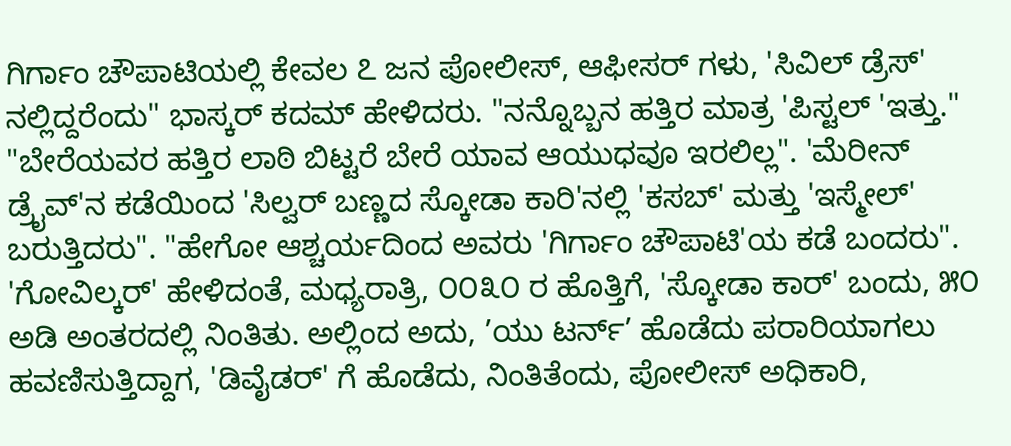ಗಿರ್ಗಾಂ ಚೌಪಾಟಿಯಲ್ಲಿ ಕೇವಲ ೭ ಜನ ಪೋಲೀಸ್, ಆಫೀಸರ್ ಗಳು, 'ಸಿವಿಲ್ ಡ್ರೆಸ್' ನಲ್ಲಿದ್ದರೆಂದು" ಭಾಸ್ಕರ್ ಕದಮ್ ಹೇಳಿದರು. "ನನ್ನೊಬ್ಬನ ಹತ್ತಿರ ಮಾತ್ರ 'ಪಿಸ್ಟಲ್ 'ಇತ್ತು." "ಬೇರೆಯವರ ಹತ್ತಿರ ಲಾಠಿ ಬಿಟ್ಟರೆ ಬೇರೆ ಯಾವ ಆಯುಧವೂ ಇರಲಿಲ್ಲ". 'ಮೆರೀನ್ ಡ್ರೈವ್'ನ ಕಡೆಯಿಂದ 'ಸಿಲ್ವರ್ ಬಣ್ಣದ ಸ್ಕೋಡಾ ಕಾರಿ'ನಲ್ಲಿ 'ಕಸಬ್' ಮತ್ತು 'ಇಸ್ಮೇಲ್' ಬರುತ್ತಿದರು". "ಹೇಗೋ ಆಶ್ಚರ್ಯದಿಂದ ಅವರು 'ಗಿರ್ಗಾಂ ಚೌಪಾಟಿ'ಯ ಕಡೆ ಬಂದರು". 'ಗೋವಿಲ್ಕರ್' ಹೇಳಿದಂತೆ, ಮಧ್ಯರಾತ್ರಿ, ೦೦೩೦ ರ ಹೊತ್ತಿಗೆ, 'ಸ್ಕೋಡಾ ಕಾರ್' ಬಂದು, ೫೦ ಅಡಿ ಅಂತರದಲ್ಲಿ ನಿಂತಿತು. ಅಲ್ಲಿಂದ ಅದು, ’ಯು ಟರ್ನ್’ ಹೊಡೆದು ಪರಾರಿಯಾಗಲು ಹವಣಿಸುತ್ತಿದ್ದಾಗ, 'ಡಿವೈಡರ್' ಗೆ ಹೊಡೆದು, ನಿಂತಿತೆಂದು, ಪೋಲೀಸ್ ಅಧಿಕಾರಿ,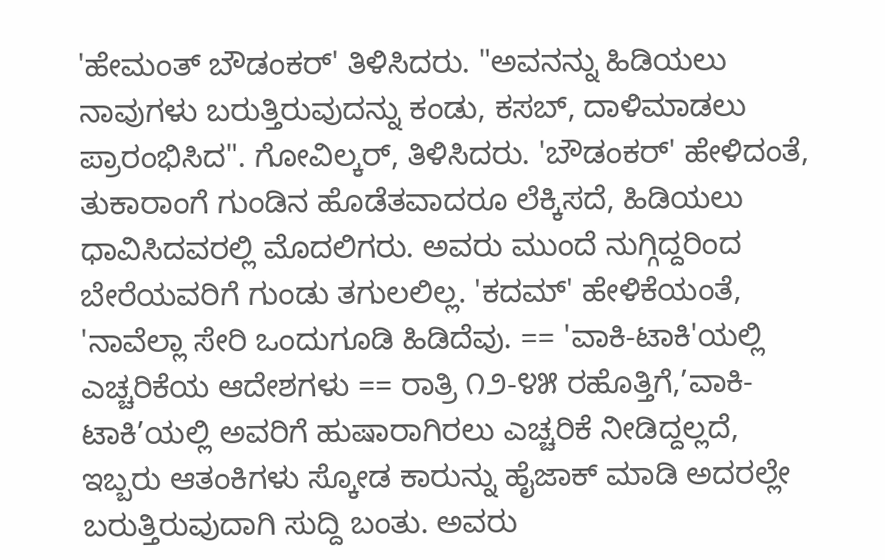'ಹೇಮಂತ್ ಬೌಡಂಕರ್' ತಿಳಿಸಿದರು. "ಅವನನ್ನು ಹಿಡಿಯಲು ನಾವುಗಳು ಬರುತ್ತಿರುವುದನ್ನು ಕಂಡು, ಕಸಬ್, ದಾಳಿಮಾಡಲು ಪ್ರಾರಂಭಿಸಿದ". ಗೋವಿಲ್ಕರ್, ತಿಳಿಸಿದರು. 'ಬೌಡಂಕರ್' ಹೇಳಿದಂತೆ, ತುಕಾರಾಂಗೆ ಗುಂಡಿನ ಹೊಡೆತವಾದರೂ ಲೆಕ್ಕಿಸದೆ, ಹಿಡಿಯಲು ಧಾವಿಸಿದವರಲ್ಲಿ ಮೊದಲಿಗರು. ಅವರು ಮುಂದೆ ನುಗ್ಗಿದ್ದರಿಂದ ಬೇರೆಯವರಿಗೆ ಗುಂಡು ತಗುಲಲಿಲ್ಲ. 'ಕದಮ್' ಹೇಳಿಕೆಯಂತೆ, 'ನಾವೆಲ್ಲಾ ಸೇರಿ ಒಂದುಗೂಡಿ ಹಿಡಿದೆವು. == 'ವಾಕಿ-ಟಾಕಿ'ಯಲ್ಲಿ ಎಚ್ಚರಿಕೆಯ ಆದೇಶಗಳು == ರಾತ್ರಿ ೧೨-೪೫ ರಹೊತ್ತಿಗೆ,’ವಾಕಿ-ಟಾಕಿ’ಯಲ್ಲಿ ಅವರಿಗೆ ಹುಷಾರಾಗಿರಲು ಎಚ್ಚರಿಕೆ ನೀಡಿದ್ದಲ್ಲದೆ, ಇಬ್ಬರು ಆತಂಕಿಗಳು ಸ್ಕೋಡ ಕಾರುನ್ನು ಹೈಜಾಕ್ ಮಾಡಿ ಅದರಲ್ಲೇ ಬರುತ್ತಿರುವುದಾಗಿ ಸುದ್ದಿ ಬಂತು. ಅವರು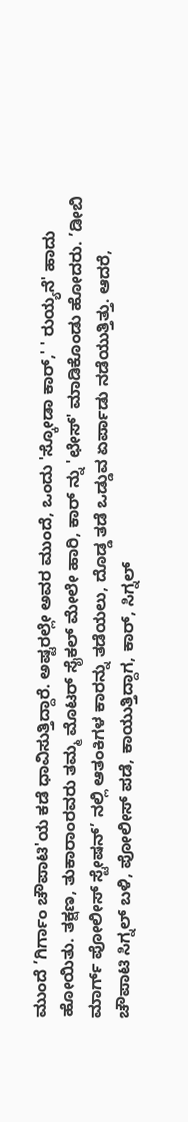ಮುಂದೆ ’ಗಿರ್ಗಾಂ ಚೌಪಾಟಿ'ಯ ಕಡೆ ಧಾವಿಸುತ್ತಿದ್ದಾರೆ. ಅಷ್ಟರಲ್ಲೇ ಅವರ ಮುಂದೆ, ಒಂದು 'ಸ್ಕೋಡಾ ಕಾರ್,' ' ರುಯ್ಯನೆ' ಹಾದು ಹೋಯಿತು. ತಕ್ಷಣ, ತುಕಾರಾಂರವರು ತಮ್ಮ ಮೊಟರ್ ಸೈಕಲ್ ಮೇಲೇ ಹಾರಿ, ಕಾರ್ ನ್ನು 'ಛೇಸ್' ಮಾಡಿಕೊಂಡು ಹೋದರು. ’ಡೀಬಿ ಮಾರ್ಗ್ ಪೋಲೀಸ್ ಸ್ಟೇಷನ್’ ನಲ್ಲಿ ಆತಂಕಿಗಳ ಕಾರನ್ನು ತಡೆಯಲು, ದೊಡ್ಡ ತಡೆ ಒಡ್ಡುವ ಏರ್ಪಾಡು ನಡೆಯುತ್ತಿತ್ತು. ಆದರೆ, ಚೌಪಾಟಿ ಸಿಗ್ನಲ್ ಬಳಿ, ಪೋಲೀಸ್ ಪಡೆ, ಕಾಯುತ್ತಿದ್ದಾಗ, ಕಾರ್, ಸಿಗ್ನಲ್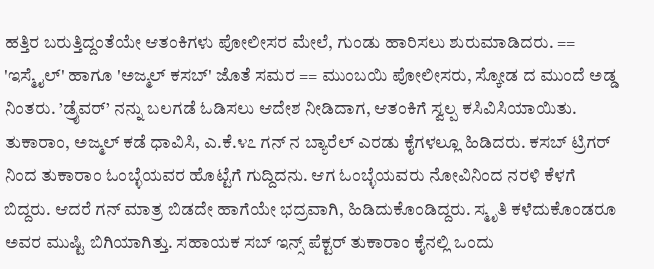ಹತ್ತಿರ ಬರುತ್ತಿದ್ದಂತೆಯೇ ಆತಂಕಿಗಳು ಪೋಲೀಸರ ಮೇಲೆ, ಗುಂಡು ಹಾರಿಸಲು ಶುರುಮಾಡಿದರು. == 'ಇಸ್ಮೈಲ್' ಹಾಗೂ 'ಅಜ್ಮಲ್ ಕಸಬ್' ಜೊತೆ ಸಮರ == ಮುಂಬಯಿ ಪೋಲೀಸರು, ಸ್ಕೋಡ ದ ಮುಂದೆ ಅಡ್ಡ ನಿಂತರು. ’ಡ್ರೈವರ್’ ನನ್ನು ಬಲಗಡೆ ಓಡಿಸಲು ಆದೇಶ ನೀಡಿದಾಗ, ಆತಂಕಿಗೆ ಸ್ವಲ್ಪ ಕಸಿವಿಸಿಯಾಯಿತು. ತುಕಾರಾಂ, ಅಜ್ಮಲ್ ಕಡೆ ಧಾವಿಸಿ, ಎ.ಕೆ.೪೭ ಗನ್ ನ ಬ್ಯಾರೆಲ್ ಎರಡು ಕೈಗಳಲ್ಲೂ ಹಿಡಿದರು. ಕಸಬ್ ಟ್ರಿಗರ್ ನಿಂದ ತುಕಾರಾಂ ಓಂಬ್ಳೆಯವರ ಹೊಟ್ಟೆಗೆ ಗುದ್ದಿದನು. ಆಗ ಓಂಬ್ಳೆಯವರು ನೋವಿನಿಂದ ನರಳಿ ಕೆಳಗೆ ಬಿದ್ದರು. ಆದರೆ ಗನ್ ಮಾತ್ರ ಬಿಡದೇ ಹಾಗೆಯೇ ಭದ್ರವಾಗಿ, ಹಿಡಿದುಕೊಂಡಿದ್ದರು. ಸ್ಮೃತಿ ಕಳೆದುಕೊಂಡರೂ ಅವರ ಮುಷ್ಟಿ ಬಿಗಿಯಾಗಿತ್ತು. ಸಹಾಯಕ ಸಬ್ ಇನ್ಸ್ ಪೆಕ್ಟರ್ ತುಕಾರಾಂ ಕೈನಲ್ಲಿ ಒಂದು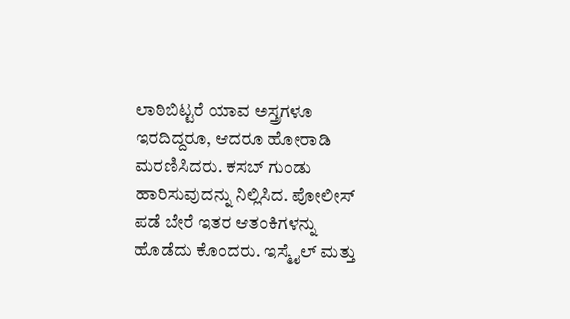ಲಾಠಿಬಿಟ್ಟರೆ ಯಾವ ಅಸ್ತ್ರಗಳೂ ಇರದಿದ್ದರೂ, ಆದರೂ ಹೋರಾಡಿ ಮರಣಿಸಿದರು. ಕಸಬ್ ಗುಂಡು ಹಾರಿಸುವುದನ್ನು ನಿಲ್ಲಿಸಿದ. ಪೋಲೀಸ್ ಪಡೆ ಬೇರೆ ಇತರ ಆತಂಕಿಗಳನ್ನು ಹೊಡೆದು ಕೊಂದರು. ಇಸ್ಮೈಲ್ ಮತ್ತು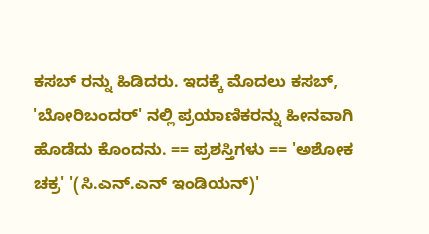ಕಸಬ್ ರನ್ನು ಹಿಡಿದರು. ಇದಕ್ಕೆ ಮೊದಲು ಕಸಬ್, 'ಬೋರಿಬಂದರ್' ನಲ್ಲಿ ಪ್ರಯಾಣಿಕರನ್ನು ಹೀನವಾಗಿ ಹೊಡೆದು ಕೊಂದನು. == ಪ್ರಶಸ್ತಿಗಳು == 'ಅಶೋಕ ಚಕ್ರ' '(ಸಿ.ಎನ್.ಎನ್ ಇಂಡಿಯನ್)'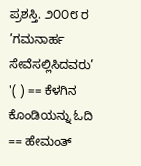ಪ್ರಶಸ್ತಿ. ೨೦೦೮ ರ ’ಗಮನಾರ್ಹ ಸೇವೆಸಲ್ಲಿಸಿದವರು’ '( ) == ಕೆಳಗಿನ ಕೊಂಡಿಯನ್ನು ಓದಿ == ಹೇಮಂತ್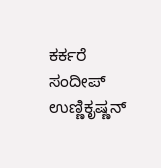ಕರ್ಕರೆ ಸಂದೀಪ್ ಉಣ್ಣಿಕೃಷ್ಣನ್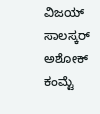ವಿಜಯ್ ಸಾಲಸ್ಕರ್ ಅಶೋಕ್ ಕಂಮ್ಟೆ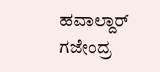ಹವಾಲ್ದಾರ್ ಗಜೇಂದ್ರ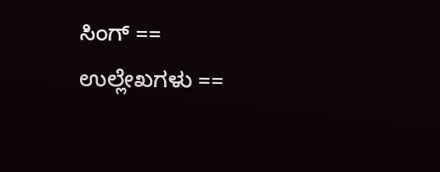ಸಿಂಗ್ == ಉಲ್ಲೇಖಗಳು ==